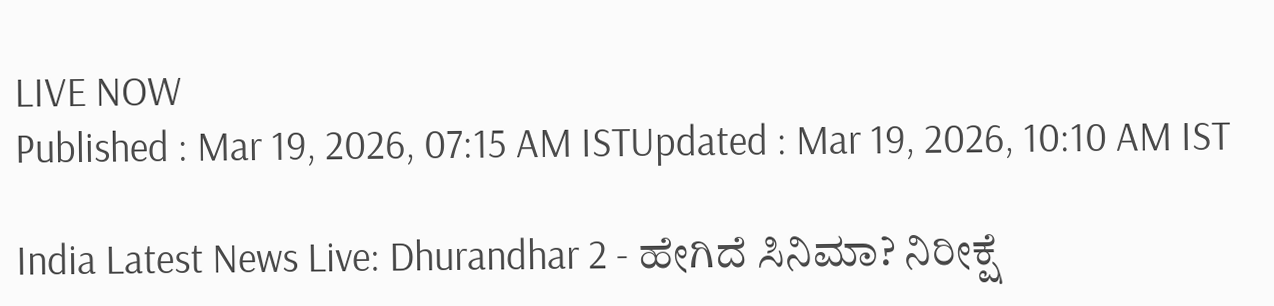LIVE NOW
Published : Mar 19, 2026, 07:15 AM ISTUpdated : Mar 19, 2026, 10:10 AM IST

India Latest News Live: Dhurandhar 2 - ಹೇಗಿದೆ ಸಿನಿಮಾ? ನಿರೀಕ್ಷೆ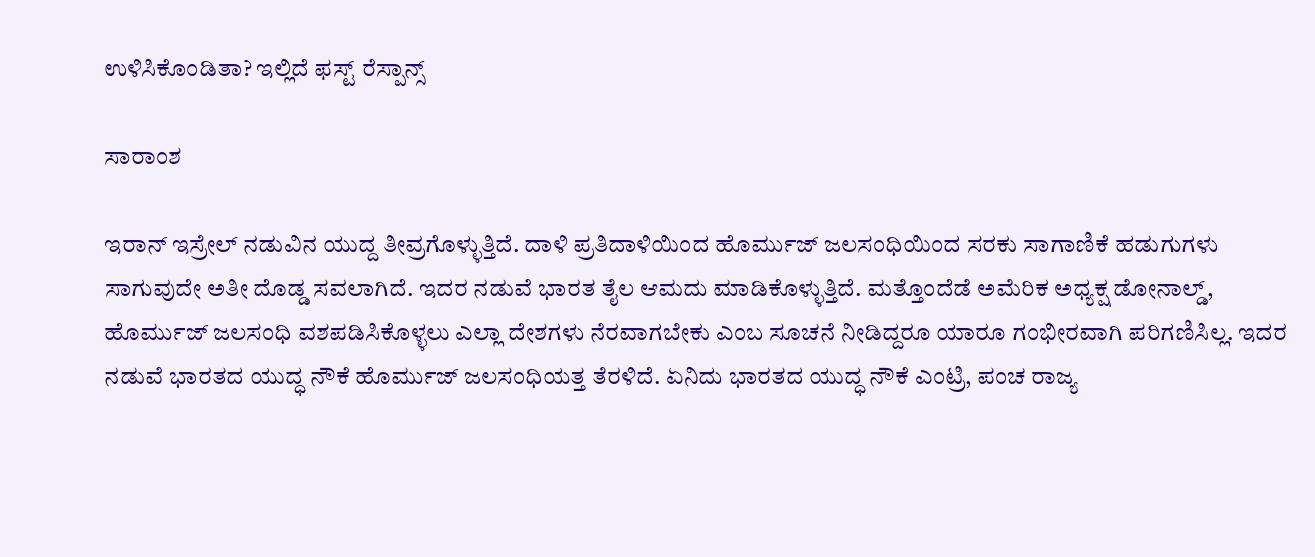ಉಳಿಸಿಕೊಂಡಿತಾ? ಇಲ್ಲಿದೆ ಫಸ್ಟ್ ರೆಸ್ಪಾನ್ಸ್

ಸಾರಾಂಶ

ಇರಾನ್ ಇಸ್ರೇಲ್ ನಡುವಿನ ಯುದ್ದ ತೀವ್ರಗೊಳ್ಳುತ್ತಿದೆ. ದಾಳಿ ಪ್ರತಿದಾಳಿಯಿಂದ ಹೊರ್ಮುಜ್ ಜಲಸಂಧಿಯಿಂದ ಸರಕು ಸಾಗಾಣಿಕೆ ಹಡುಗುಗಳು ಸಾಗುವುದೇ ಅತೀ ದೊಡ್ಡ ಸವಲಾಗಿದೆ. ಇದರ ನಡುವೆ ಭಾರತ ತೈಲ ಆಮದು ಮಾಡಿಕೊಳ್ಳುತ್ತಿದೆ. ಮತ್ತೊಂದೆಡೆ ಅಮೆರಿಕ ಅಧ್ಯಕ್ಷ ಡೋನಾಲ್ಡ್, ಹೊರ್ಮುಜ್ ಜಲಸಂಧಿ ವಶಪಡಿಸಿಕೊಳ್ಳಲು ಎಲ್ಲಾ ದೇಶಗಳು ನೆರವಾಗಬೇಕು ಎಂಬ ಸೂಚನೆ ನೀಡಿದ್ದರೂ ಯಾರೂ ಗಂಭೀರವಾಗಿ ಪರಿಗಣಿಸಿಲ್ಲ. ಇದರ ನಡುವೆ ಭಾರತದ ಯುದ್ಧ ನೌಕೆ ಹೊರ್ಮುಜ್ ಜಲಸಂಧಿಯತ್ತ ತೆರಳಿದೆ. ಏನಿದು ಭಾರತದ ಯುದ್ಧ ನೌಕೆ ಎಂಟ್ರಿ, ಪಂಚ ರಾಜ್ಯ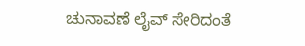ಚುನಾವಣೆ ಲೈವ್ ಸೇರಿದಂತೆ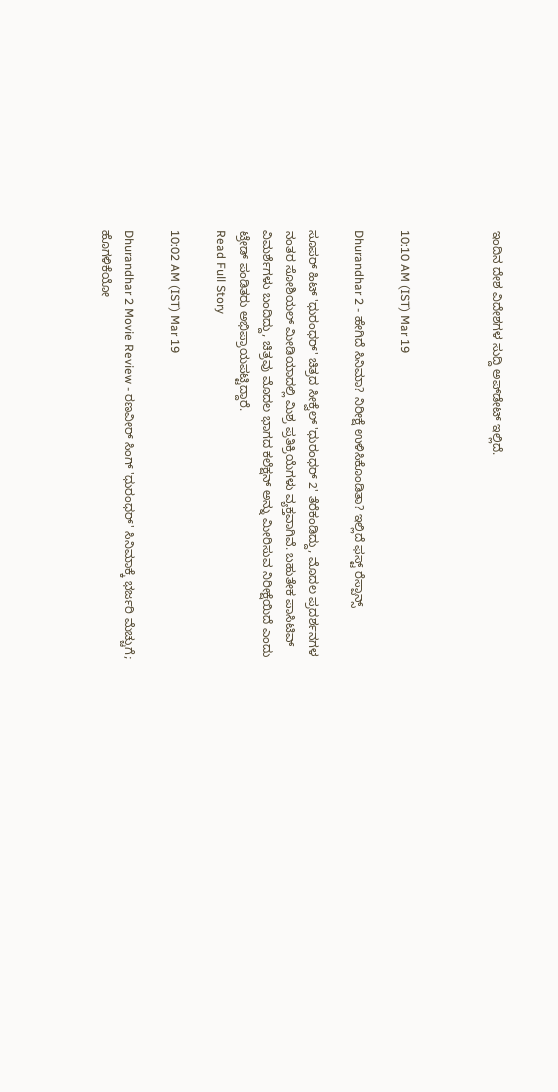ಇಂದಿನ ದೇಶ ವಿದೇಶಗಳ ಸುದ್ದಿ ಅಪ್‌ಡೇಟ್ ಇಲ್ಲಿದೆ.



10:10 AM (IST) Mar 19

Dhurandhar 2 - ಹೇಗಿದೆ ಸಿನಿಮಾ? ನಿರೀಕ್ಷೆ ಉಳಿಸಿಕೊಂಡಿತಾ? ಇಲ್ಲಿದೆ ಫಸ್ಟ್ ರೆಸ್ಪಾನ್ಸ್

ಸೂಪರ್ ಹಿಟ್ 'ಧುರಂಧರ್' ಚಿತ್ರದ ಸೀಕ್ವೆಲ್ 'ಧುರಂಧರ್ 2' ತೆರೆಕಂಡಿದ್ದು, ಮೊದಲ ಪ್ರದರ್ಶನಗಳ ನಂತರ ಸೋಶಿಯಲ್ ಮೀಡಿಯಾದಲ್ಲಿ ಮಿಶ್ರ ಪ್ರತಿಕ್ರಿಯೆಗಳು ವ್ಯಕ್ತವಾಗಿವೆ. ಬಹುತೇಕ ಪಾಸಿಟಿವ್ ವಿಮರ್ಶೆಗಳು ಬಂದಿದ್ದು, ಚಿತ್ರವು ಮೊದಲ ಭಾಗದ ಕಲೆಕ್ಷನ್ ಅನ್ನು ಮೀರಿಸುವ ನಿರೀಕ್ಷೆಯಿದೆ ಎಂದು ಟ್ರೇಡ್ ಪಂಡಿತರು ಅಭಿಪ್ರಾಯಪಟ್ಟಿದ್ದಾರೆ.
Read Full Story

10:02 AM (IST) Mar 19

Dhurandhar 2 Movie Review - ರಣವೀರ್‌ ಸಿಂಗ್ ‌'ಧುರಂಧರ್' ಸಿನಿಮಾಕ್ಕೆ ಭರ್ಜರಿ ಮೆಚ್ಚುಗೆ; ಹೊಗಳಿಕೆಯೋ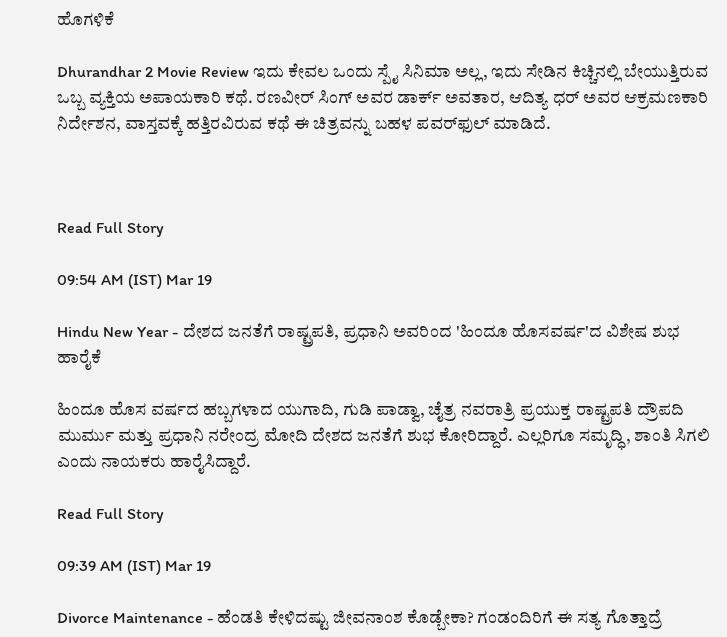ಹೊಗಳಿಕೆ

Dhurandhar 2 Movie Review ಇದು ಕೇವಲ ಒಂದು ಸ್ಪೈ ಸಿನಿಮಾ ಅಲ್ಲ, ಇದು ಸೇಡಿನ ಕಿಚ್ಚಿನಲ್ಲಿ ಬೇಯುತ್ತಿರುವ ಒಬ್ಬ ವ್ಯಕ್ತಿಯ ಅಪಾಯಕಾರಿ ಕಥೆ. ರಣವೀರ್ ಸಿಂಗ್ ಅವರ ಡಾರ್ಕ್ ಅವತಾರ, ಆದಿತ್ಯ ಧರ್ ಅವರ ಆಕ್ರಮಣಕಾರಿ ನಿರ್ದೇಶನ, ವಾಸ್ತವಕ್ಕೆ ಹತ್ತಿರವಿರುವ ಕಥೆ ಈ ಚಿತ್ರವನ್ನು ಬಹಳ ಪವರ್‌ಫುಲ್ ಮಾಡಿದೆ.



Read Full Story

09:54 AM (IST) Mar 19

Hindu New Year - ದೇಶದ ಜನತೆಗೆ ರಾಷ್ಟ್ರಪತಿ, ಪ್ರಧಾನಿ ಅವರಿಂದ 'ಹಿಂದೂ ಹೊಸವರ್ಷ'ದ ವಿಶೇಷ ಶುಭ ಹಾರೈಕೆ

ಹಿಂದೂ ಹೊಸ ವರ್ಷದ ಹಬ್ಬಗಳಾದ ಯುಗಾದಿ, ಗುಡಿ ಪಾಡ್ವಾ, ಚೈತ್ರ ನವರಾತ್ರಿ ಪ್ರಯುಕ್ತ ರಾಷ್ಟ್ರಪತಿ ದ್ರೌಪದಿ ಮುರ್ಮು ಮತ್ತು ಪ್ರಧಾನಿ ನರೇಂದ್ರ ಮೋದಿ ದೇಶದ ಜನತೆಗೆ ಶುಭ ಕೋರಿದ್ದಾರೆ. ಎಲ್ಲರಿಗೂ ಸಮೃದ್ಧಿ, ಶಾಂತಿ ಸಿಗಲಿ ಎಂದು ನಾಯಕರು ಹಾರೈಸಿದ್ದಾರೆ.

Read Full Story

09:39 AM (IST) Mar 19

Divorce Maintenance - ಹೆಂಡತಿ ಕೇಳಿದಷ್ಟು ಜೀವನಾಂಶ ಕೊಡ್ಬೇಕಾ? ಗಂಡಂದಿರಿಗೆ ಈ ಸತ್ಯ ಗೊತ್ತಾದ್ರೆ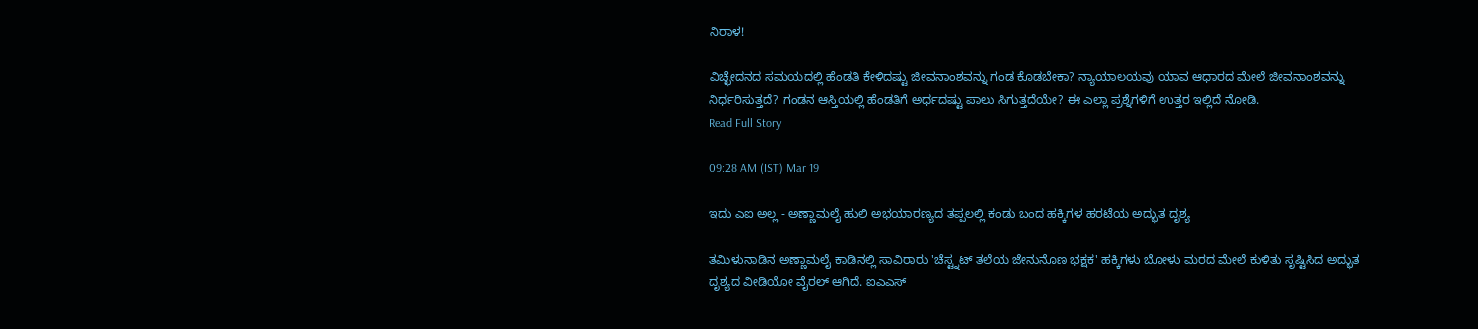ನಿರಾಳ!

ವಿಚ್ಛೇದನದ ಸಮಯದಲ್ಲಿ ಹೆಂಡತಿ ಕೇಳಿದಷ್ಟು ಜೀವನಾಂಶವನ್ನು ಗಂಡ ಕೊಡಬೇಕಾ? ನ್ಯಾಯಾಲಯವು ಯಾವ ಆಧಾರದ ಮೇಲೆ ಜೀವನಾಂಶವನ್ನು ನಿರ್ಧರಿಸುತ್ತದೆ? ಗಂಡನ ಆಸ್ತಿಯಲ್ಲಿ ಹೆಂಡತಿಗೆ ಅರ್ಧದಷ್ಟು ಪಾಲು ಸಿಗುತ್ತದೆಯೇ? ಈ ಎಲ್ಲಾ ಪ್ರಶ್ನೆಗಳಿಗೆ ಉತ್ತರ ಇಲ್ಲಿದೆ ನೋಡಿ.
Read Full Story

09:28 AM (IST) Mar 19

ಇದು ಎಐ ಅಲ್ಲ - ಅಣ್ಣಾಮಲೈ ಹುಲಿ ಅಭಯಾರಣ್ಯದ ತಪ್ಪಲಲ್ಲಿ ಕಂಡು ಬಂದ ಹಕ್ಕಿಗಳ ಹರಟೆಯ ಅದ್ಭುತ ದೃಶ್ಯ

ತಮಿಳುನಾಡಿನ ಅಣ್ಣಾಮಲೈ ಕಾಡಿನಲ್ಲಿ ಸಾವಿರಾರು 'ಚೆಸ್ಟ್ನಟ್ ತಲೆಯ ಜೇನುನೊಣ ಭಕ್ಷಕ' ಹಕ್ಕಿಗಳು ಬೋಳು ಮರದ ಮೇಲೆ ಕುಳಿತು ಸೃಷ್ಟಿಸಿದ ಅದ್ಭುತ ದೃಶ್ಯದ ವೀಡಿಯೋ ವೈರಲ್ ಆಗಿದೆ. ಐಎಎಸ್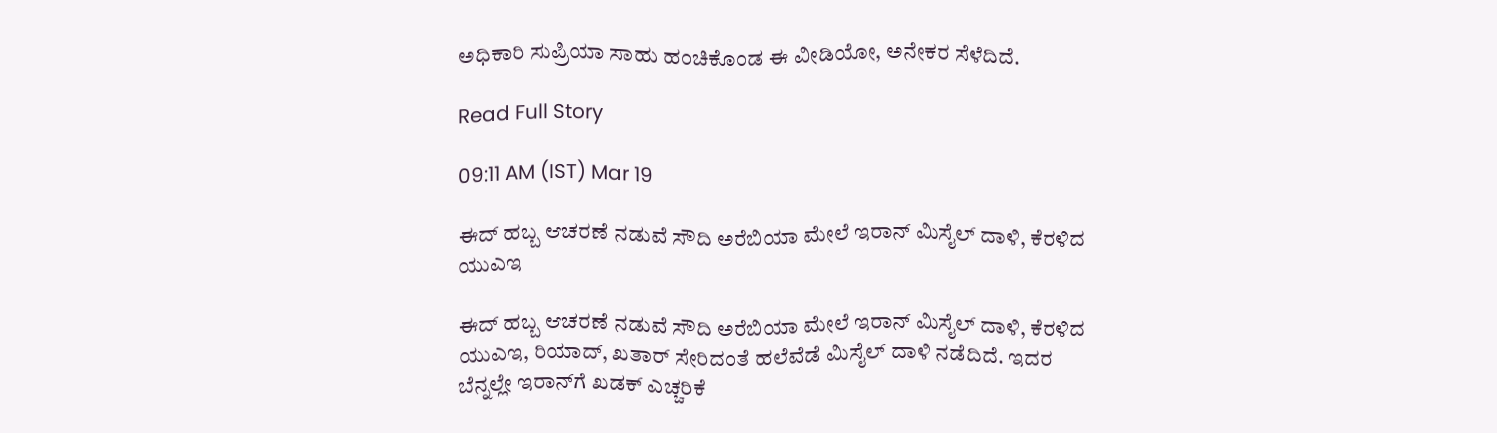ಅಧಿಕಾರಿ ಸುಪ್ರಿಯಾ ಸಾಹು ಹಂಚಿಕೊಂಡ ಈ ವೀಡಿಯೋ, ಅನೇಕರ ಸೆಳೆದಿದೆ.

Read Full Story

09:11 AM (IST) Mar 19

ಈದ್ ಹಬ್ಬ ಆಚರಣೆ ನಡುವೆ ಸೌದಿ ಅರೆಬಿಯಾ ಮೇಲೆ ಇರಾನ್ ಮಿಸೈಲ್ ದಾಳಿ, ಕೆರಳಿದ ಯುಎಇ

ಈದ್ ಹಬ್ಬ ಆಚರಣೆ ನಡುವೆ ಸೌದಿ ಅರೆಬಿಯಾ ಮೇಲೆ ಇರಾನ್ ಮಿಸೈಲ್ ದಾಳಿ, ಕೆರಳಿದ ಯುಎಇ, ರಿಯಾದ್, ಖತಾರ್ ಸೇರಿದಂತೆ ಹಲೆವೆಡೆ ಮಿಸೈಲ್ ದಾಳಿ ನಡೆದಿದೆ. ಇದರ ಬೆನ್ನಲ್ಲೇ ಇರಾನ್‌ಗೆ ಖಡಕ್ ಎಚ್ಚರಿಕೆ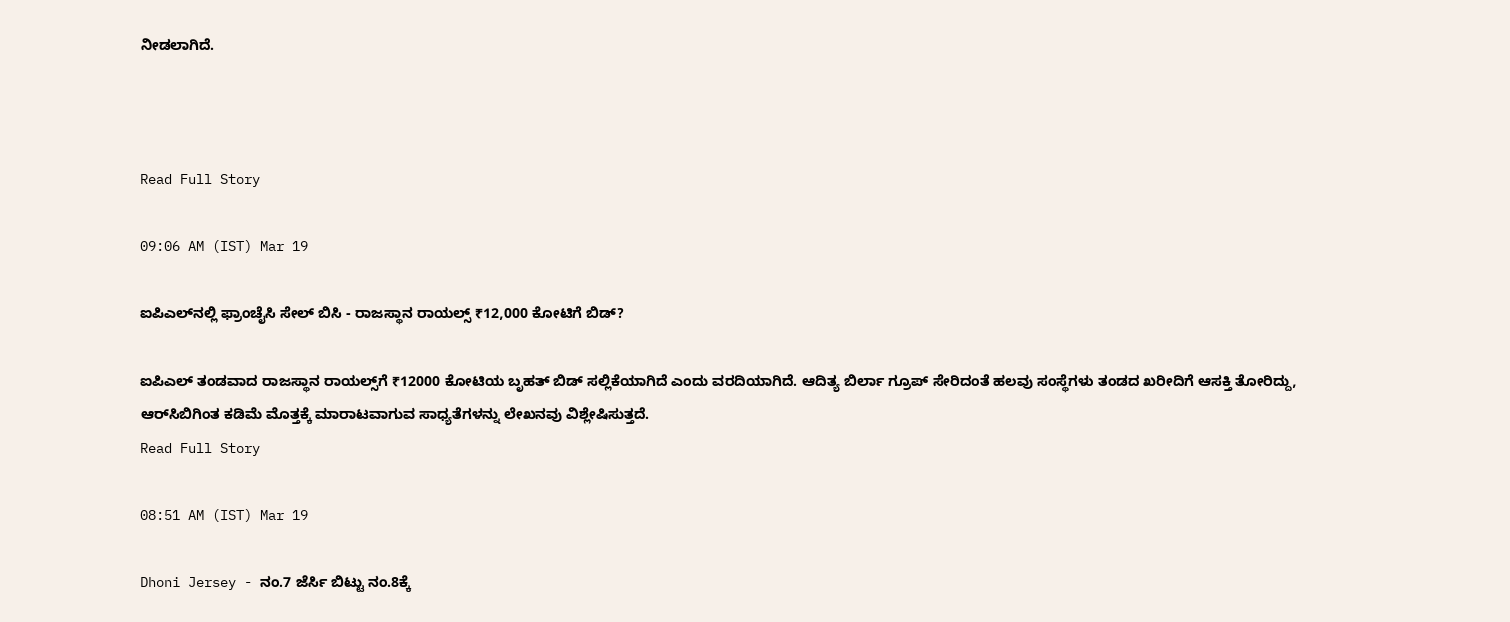ನೀಡಲಾಗಿದೆ.



Read Full Story

09:06 AM (IST) Mar 19

ಐಪಿಎಲ್‌ನಲ್ಲಿ ಫ್ರಾಂಚೈಸಿ ಸೇಲ್‌ ಬಿಸಿ - ರಾಜಸ್ಥಾನ ರಾಯಲ್ಸ್‌ ₹12,000 ಕೋಟಿಗೆ ಬಿಡ್?

ಐಪಿಎಲ್ ತಂಡವಾದ ರಾಜಸ್ಥಾನ ರಾಯಲ್ಸ್‌ಗೆ ₹12000 ಕೋಟಿಯ ಬೃಹತ್ ಬಿಡ್ ಸಲ್ಲಿಕೆಯಾಗಿದೆ ಎಂದು ವರದಿಯಾಗಿದೆ. ಆದಿತ್ಯ ಬಿರ್ಲಾ ಗ್ರೂಪ್ ಸೇರಿದಂತೆ ಹಲವು ಸಂಸ್ಥೆಗಳು ತಂಡದ ಖರೀದಿಗೆ ಆಸಕ್ತಿ ತೋರಿದ್ದು, ಆರ್‌ಸಿಬಿಗಿಂತ ಕಡಿಮೆ ಮೊತ್ತಕ್ಕೆ ಮಾರಾಟವಾಗುವ ಸಾಧ್ಯತೆಗಳನ್ನು ಲೇಖನವು ವಿಶ್ಲೇಷಿಸುತ್ತದೆ.
Read Full Story

08:51 AM (IST) Mar 19

Dhoni Jersey - ನಂ.7 ಜೆರ್ಸಿ ಬಿಟ್ಟು ನಂ.8ಕ್ಕೆ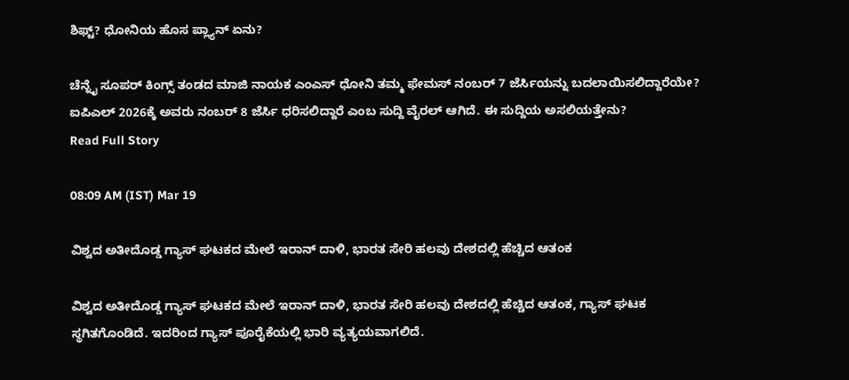ಶಿಫ್ಟ್? ಧೋನಿಯ ಹೊಸ ಪ್ಲ್ಯಾನ್ ಏನು?

ಚೆನ್ನೈ ಸೂಪರ್ ಕಿಂಗ್ಸ್ ತಂಡದ ಮಾಜಿ ನಾಯಕ ಎಂಎಸ್ ಧೋನಿ ತಮ್ಮ ಫೇಮಸ್ ನಂಬರ್ 7 ಜೆರ್ಸಿಯನ್ನು ಬದಲಾಯಿಸಲಿದ್ದಾರೆಯೇ? ಐಪಿಎಲ್ 2026ಕ್ಕೆ ಅವರು ನಂಬರ್ 8 ಜೆರ್ಸಿ ಧರಿಸಲಿದ್ದಾರೆ ಎಂಬ ಸುದ್ದಿ ವೈರಲ್ ಆಗಿದೆ. ಈ ಸುದ್ದಿಯ ಅಸಲಿಯತ್ತೇನು?
Read Full Story

08:09 AM (IST) Mar 19

ವಿಶ್ವದ ಅತೀದೊಡ್ಡ ಗ್ಯಾಸ್ ಘಟಕದ ಮೇಲೆ ಇರಾನ್ ದಾಳಿ, ಭಾರತ ಸೇರಿ ಹಲವು ದೇಶದಲ್ಲಿ ಹೆಚ್ಚಿದ ಆತಂಕ

ವಿಶ್ವದ ಅತೀದೊಡ್ಡ ಗ್ಯಾಸ್ ಘಟಕದ ಮೇಲೆ ಇರಾನ್ ದಾಳಿ, ಭಾರತ ಸೇರಿ ಹಲವು ದೇಶದಲ್ಲಿ ಹೆಚ್ಚಿದ ಆತಂಕ, ಗ್ಯಾಸ್ ಘಟಕ ಸ್ಥಗಿತಗೊಂಡಿದೆ. ಇದರಿಂದ ಗ್ಯಾಸ್ ಪೂರೈಕೆಯಲ್ಲಿ ಭಾರಿ ವ್ಯತ್ಯಯವಾಗಲಿದೆ.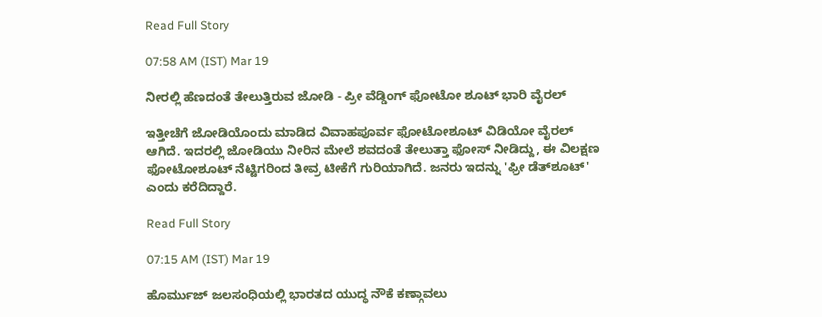Read Full Story

07:58 AM (IST) Mar 19

ನೀರಲ್ಲಿ ಹೆಣದಂತೆ ತೇಲುತ್ತಿರುವ ಜೋಡಿ - ಪ್ರೀ ವೆಡ್ಡಿಂಗ್ ಫೋಟೋ ಶೂಟ್ ಭಾರಿ ವೈರಲ್

ಇತ್ತೀಚೆಗೆ ಜೋಡಿಯೊಂದು ಮಾಡಿದ ವಿವಾಹಪೂರ್ವ ಫೋಟೋಶೂಟ್ ವಿಡಿಯೋ ವೈರಲ್ ಆಗಿದೆ. ಇದರಲ್ಲಿ ಜೋಡಿಯು ನೀರಿನ ಮೇಲೆ ಶವದಂತೆ ತೇಲುತ್ತಾ ಫೋಸ್ ನೀಡಿದ್ದು, ಈ ವಿಲಕ್ಷಣ ಫೋಟೋಶೂಟ್‌ ನೆಟ್ಟಿಗರಿಂದ ತೀವ್ರ ಟೀಕೆಗೆ ಗುರಿಯಾಗಿದೆ. ಜನರು ಇದನ್ನು 'ಫ್ರೀ ಡೆತ್‌ಶೂಟ್' ಎಂದು ಕರೆದಿದ್ದಾರೆ.

Read Full Story

07:15 AM (IST) Mar 19

ಹೊರ್ಮುಜ್ ಜಲಸಂಧಿಯಲ್ಲಿ ಭಾರತದ ಯುದ್ಧ ನೌಕೆ ಕಣ್ಗಾವಲು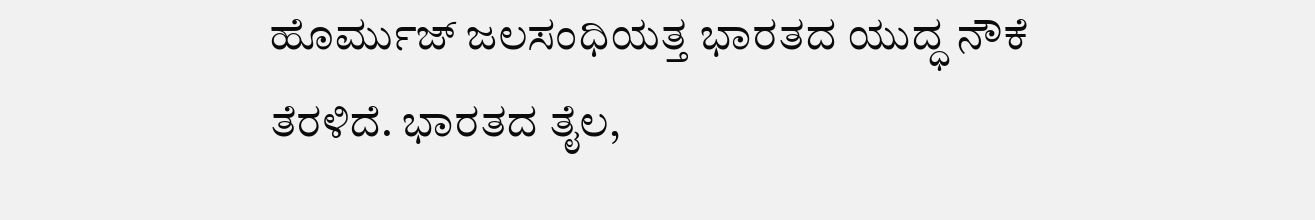ಹೊರ್ಮುಜ್ ಜಲಸಂಧಿಯತ್ತ ಭಾರತದ ಯುದ್ಧ ನೌಕೆ ತೆರಳಿದೆ. ಭಾರತದ ತೈಲ,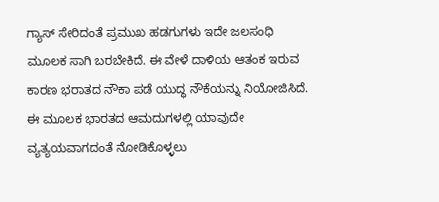ಗ್ಯಾಸ್ ಸೇರಿದಂತೆ ಪ್ರಮುಖ ಹಡಗುಗಳು ಇದೇ ಜಲಸಂಧಿ ಮೂಲಕ ಸಾಗಿ ಬರಬೇಕಿದೆ. ಈ ವೇಳೆ ದಾಳಿಯ ಆತಂಕ ಇರುವ ಕಾರಣ ಭರಾತದ ನೌಕಾ ಪಡೆ ಯುದ್ಧ ನೌಕೆಯನ್ನು ನಿಯೋಜಿಸಿದೆ. ಈ ಮೂಲಕ ಭಾರತದ ಆಮದುಗಳಲ್ಲಿ ಯಾವುದೇ ವ್ಯತ್ಯಯವಾಗದಂತೆ ನೋಡಿಕೊಳ್ಳಲು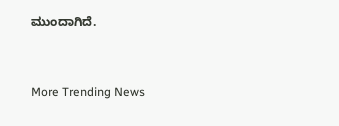ಮುಂದಾಗಿದೆ.


More Trending News